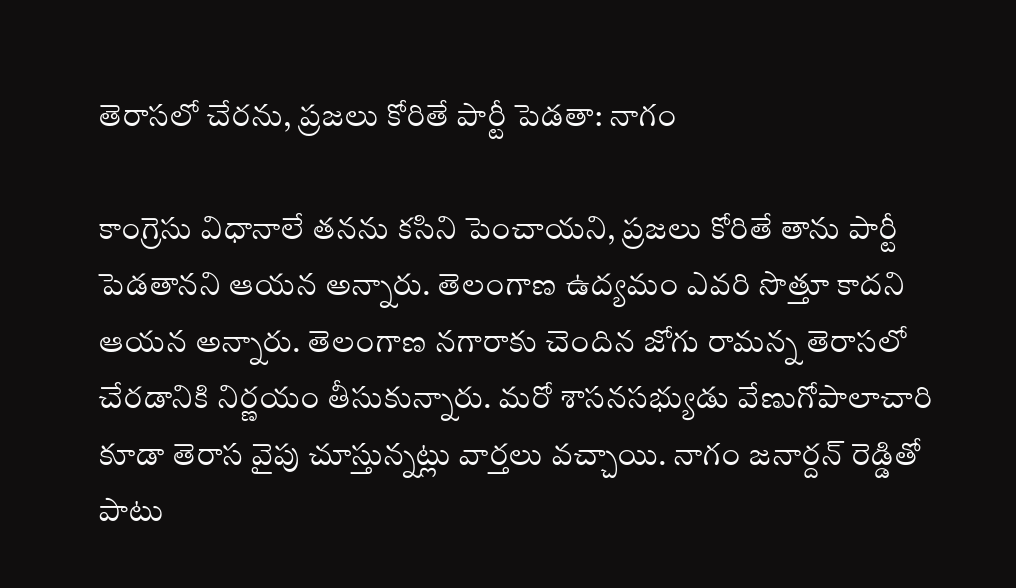తెరాసలో చేరను, ప్రజలు కోరితే పార్టీ పెడతా: నాగం

కాంగ్రెసు విధానాలే తనను కసిని పెంచాయని, ప్రజలు కోరితే తాను పార్టీ పెడతానని ఆయన అన్నారు. తెలంగాణ ఉద్యమం ఎవరి సొత్తూ కాదని ఆయన అన్నారు. తెలంగాణ నగారాకు చెందిన జోగు రామన్న తెరాసలో చేరడానికి నిర్ణయం తీసుకున్నారు. మరో శాసనసభ్యుడు వేణుగోపాలాచారి కూడా తెరాస వైపు చూస్తున్నట్లు వార్తలు వచ్చాయి. నాగం జనార్దన్ రెడ్డితో పాటు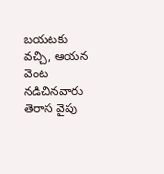బయటకు వచ్చి, ఆయన వెంట నడిచినవారు తెరాస వైపు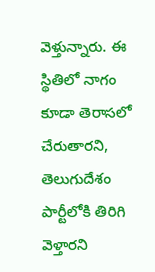వెళ్తున్నారు. ఈ స్థితిలో నాగం కూడా తెరాసలో చేరుతారని, తెలుగుదేశం పార్టీలోకి తిరిగి వెళ్తారని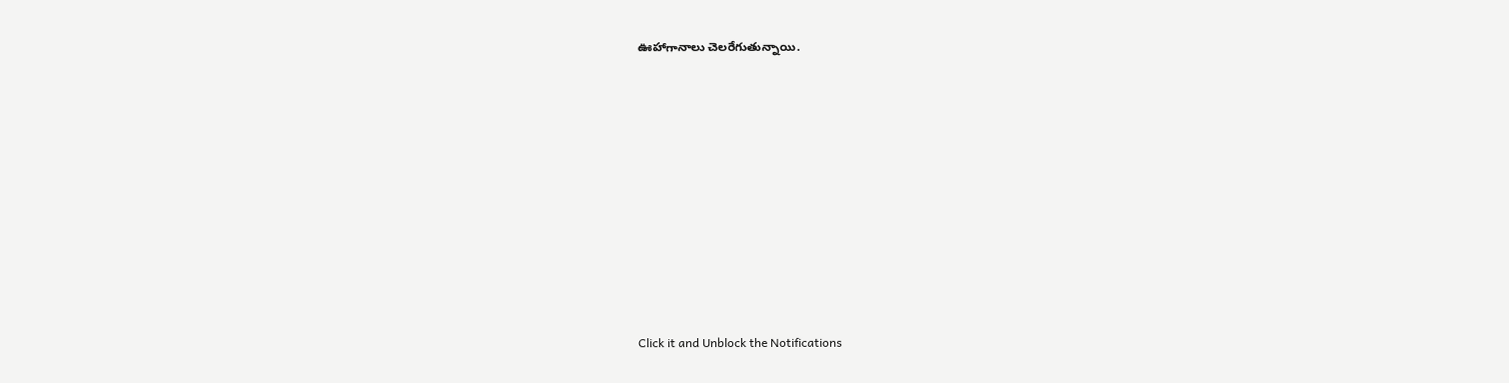ఊహాగానాలు చెలరేగుతున్నాయి.












Click it and Unblock the Notifications